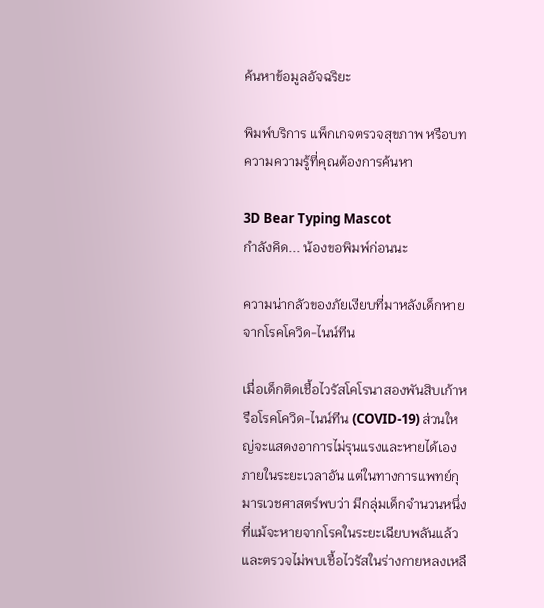ค้นหาข้อมูลอัจฉริยะ

พิมพ์บริการ แพ็กเกจตรวจสุขภาพ หรือบทความความรู้ที่คุณต้องการค้นหา

3D Bear Typing Mascot
กำลังคิด... น้องขอพิมพ์ก่อนนะ

ความน่ากลัวของภัยเงียบที่มาหลังเด็กหายจากโรคโควิด-ไนน์ทีน

เมื่อเด็กติดเชื้อไวรัสโคโรนาสองพันสิบเก้าหรือโรคโควิด-ไนน์ทีน (COVID-19) ส่วนใหญ่จะแสดงอาการไม่รุนแรงและหายได้เองภายในระยะเวลาอัน แต่ในทางการแพทย์กุมารเวชศาสตร์พบว่า มีกลุ่มเด็กจำนวนหนึ่งที่แม้จะหายจากโรคในระยะเฉียบพลันแล้ว และตรวจไม่พบเชื้อไวรัสในร่างกายหลงเหลื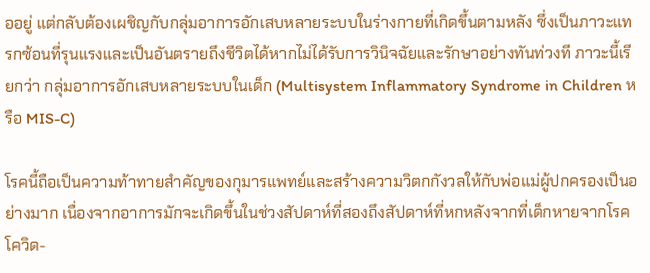ออยู่ แต่กลับต้องเผชิญกับกลุ่มอาการอักเสบหลายระบบในร่างกายที่เกิดขึ้นตามหลัง ซึ่งเป็นภาวะแทรกซ้อนที่รุนแรงและเป็นอันตรายถึงชีวิตได้หากไม่ได้รับการวินิจฉัยและรักษาอย่างทันท่วงที ภาวะนี้เรียกว่า กลุ่มอาการอักเสบหลายระบบในเด็ก (Multisystem Inflammatory Syndrome in Children หรือ MIS-C)

โรคนี้ถือเป็นความท้าทายสำคัญของกุมารแพทย์และสร้างความวิตกกังวลให้กับพ่อแม่ผู้ปกครองเป็นอย่างมาก เนื่องจากอาการมักจะเกิดขึ้นในช่วงสัปดาห์ที่สองถึงสัปดาห์ที่หกหลังจากที่เด็กหายจากโรคโควิด-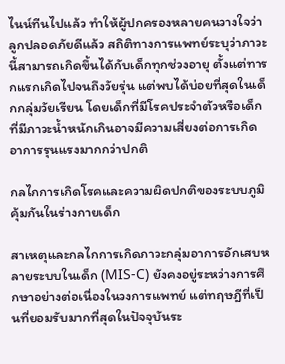ไนน์ทีนไปแล้ว ทำให้ผู้ปกครองหลายคนวางใจว่าลูกปลอดภัยดีแล้ว สถิติทางการแพทย์ระบุว่าภาวะนี้สามารถเกิดขึ้นได้กับเด็กทุกช่วงอายุ ตั้งแต่ทารกแรกเกิดไปจนถึงวัยรุ่น แต่พบได้บ่อยที่สุดในเด็กกลุ่มวัยเรียน โดยเด็กที่มีโรคประจำตัวหรือเด็กที่มีภาวะน้ำหนักเกินอาจมีความเสี่ยงต่อการเกิดอาการรุนแรงมากกว่าปกติ

กลไกการเกิดโรคและความผิดปกติของระบบภูมิคุ้มกันในร่างกายเด็ก

สาเหตุและกลไกการเกิดภาวะกลุ่มอาการอักเสบหลายระบบในเด็ก (MIS-C) ยังคงอยู่ระหว่างการศึกษาอย่างต่อเนื่องในวงการแพทย์ แต่ทฤษฎีที่เป็นที่ยอมรับมากที่สุดในปัจจุบันระ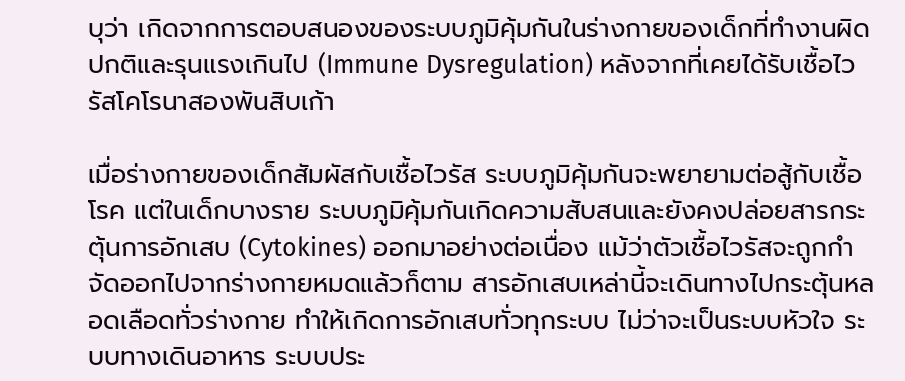บุว่า เกิดจากการตอบสนองของระบบภูมิคุ้มกันในร่างกายของเด็กที่ทำงานผิดปกติและรุนแรงเกินไป (Immune Dysregulation) หลังจากที่เคยได้รับเชื้อไวรัสโคโรนาสองพันสิบเก้า

เมื่อร่างกายของเด็กสัมผัสกับเชื้อไวรัส ระบบภูมิคุ้มกันจะพยายามต่อสู้กับเชื้อโรค แต่ในเด็กบางราย ระบบภูมิคุ้มกันเกิดความสับสนและยังคงปล่อยสารกระตุ้นการอักเสบ (Cytokines) ออกมาอย่างต่อเนื่อง แม้ว่าตัวเชื้อไวรัสจะถูกกำจัดออกไปจากร่างกายหมดแล้วก็ตาม สารอักเสบเหล่านี้จะเดินทางไปกระตุ้นหลอดเลือดทั่วร่างกาย ทำให้เกิดการอักเสบทั่วทุกระบบ ไม่ว่าจะเป็นระบบหัวใจ ระบบทางเดินอาหาร ระบบประ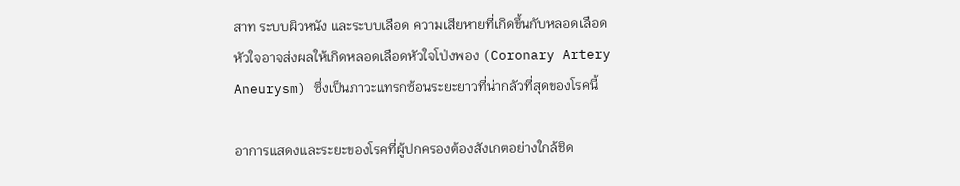สาท ระบบผิวหนัง และระบบเลือด ความเสียหายที่เกิดขึ้นกับหลอดเลือดหัวใจอาจส่งผลให้เกิดหลอดเลือดหัวใจโป่งพอง (Coronary Artery Aneurysm) ซึ่งเป็นภาวะแทรกซ้อนระยะยาวที่น่ากลัวที่สุดของโรคนี้

อาการแสดงและระยะของโรคที่ผู้ปกครองต้องสังเกตอย่างใกล้ชิด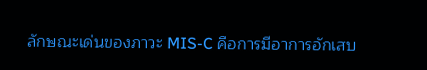ลักษณะเด่นของภาวะ MIS-C คือการมีอาการอักเสบ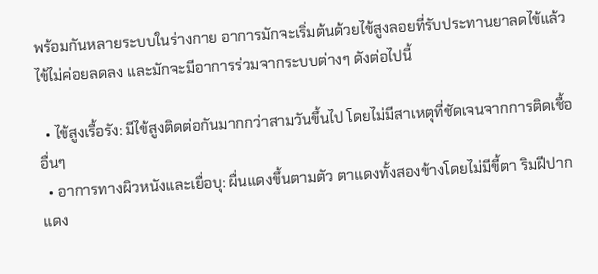พร้อมกันหลายระบบในร่างกาย อาการมักจะเริ่มต้นด้วยไข้สูงลอยที่รับประทานยาลดไข้แล้วไข้ไม่ค่อยลดลง และมักจะมีอาการร่วมจากระบบต่างๆ ดังต่อไปนี้

  • ไข้สูงเรื้อรัง: มีไข้สูงติดต่อกันมากกว่าสามวันขึ้นไป โดยไม่มีสาเหตุที่ชัดเจนจากการติดเชื้ออื่นๆ
  • อาการทางผิวหนังและเยื่อบุ: ผื่นแดงขึ้นตามตัว ตาแดงทั้งสองข้างโดยไม่มีขี้ตา ริมฝีปากแดง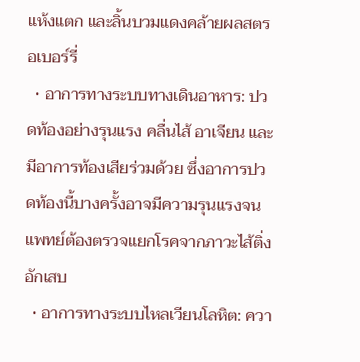แห้งแตก และลิ้นบวมแดงคล้ายผลสตรอเบอร์รี่
  • อาการทางระบบทางเดินอาหาร: ปวดท้องอย่างรุนแรง คลื่นไส้ อาเจียน และมีอาการท้องเสียร่วมด้วย ซึ่งอาการปวดท้องนี้บางครั้งอาจมีความรุนแรงจนแพทย์ต้องตรวจแยกโรคจากภาวะไส้ติ่งอักเสบ
  • อาการทางระบบไหลเวียนโลหิต: ควา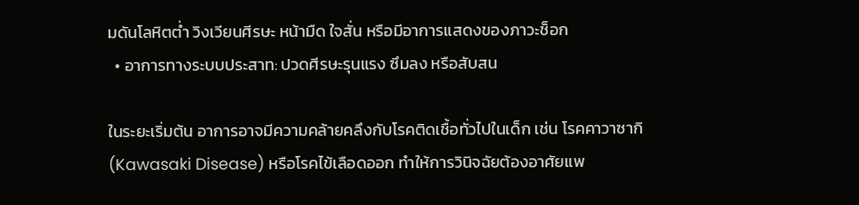มดันโลหิตต่ำ วิงเวียนศีรษะ หน้ามืด ใจสั่น หรือมีอาการแสดงของภาวะช็อก
  • อาการทางระบบประสาท: ปวดศีรษะรุนแรง ซึมลง หรือสับสน

ในระยะเริ่มต้น อาการอาจมีความคล้ายคลึงกับโรคติดเชื้อทั่วไปในเด็ก เช่น โรคคาวาซากิ (Kawasaki Disease) หรือโรคไข้เลือดออก ทำให้การวินิจฉัยต้องอาศัยแพ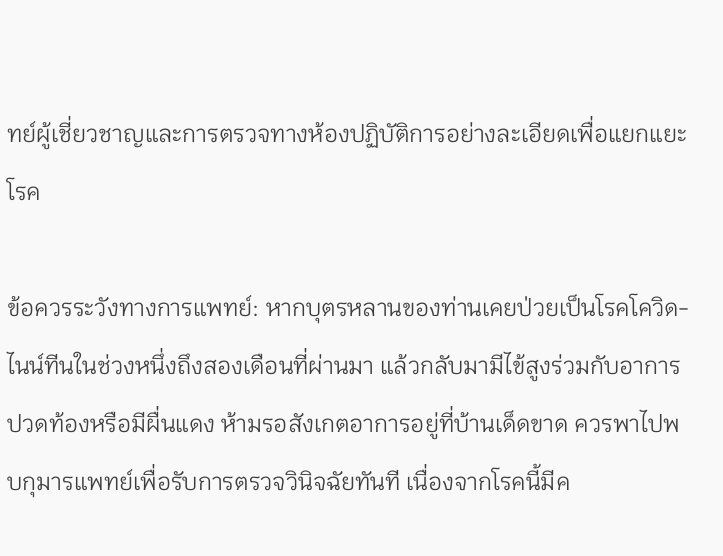ทย์ผู้เชี่ยวชาญและการตรวจทางห้องปฏิบัติการอย่างละเอียดเพื่อแยกแยะโรค

ข้อควรระวังทางการแพทย์: หากบุตรหลานของท่านเคยป่วยเป็นโรคโควิด-ไนน์ทีนในช่วงหนึ่งถึงสองเดือนที่ผ่านมา แล้วกลับมามีไข้สูงร่วมกับอาการปวดท้องหรือมีผื่นแดง ห้ามรอสังเกตอาการอยู่ที่บ้านเด็ดขาด ควรพาไปพบกุมารแพทย์เพื่อรับการตรวจวินิจฉัยทันที เนื่องจากโรคนี้มีค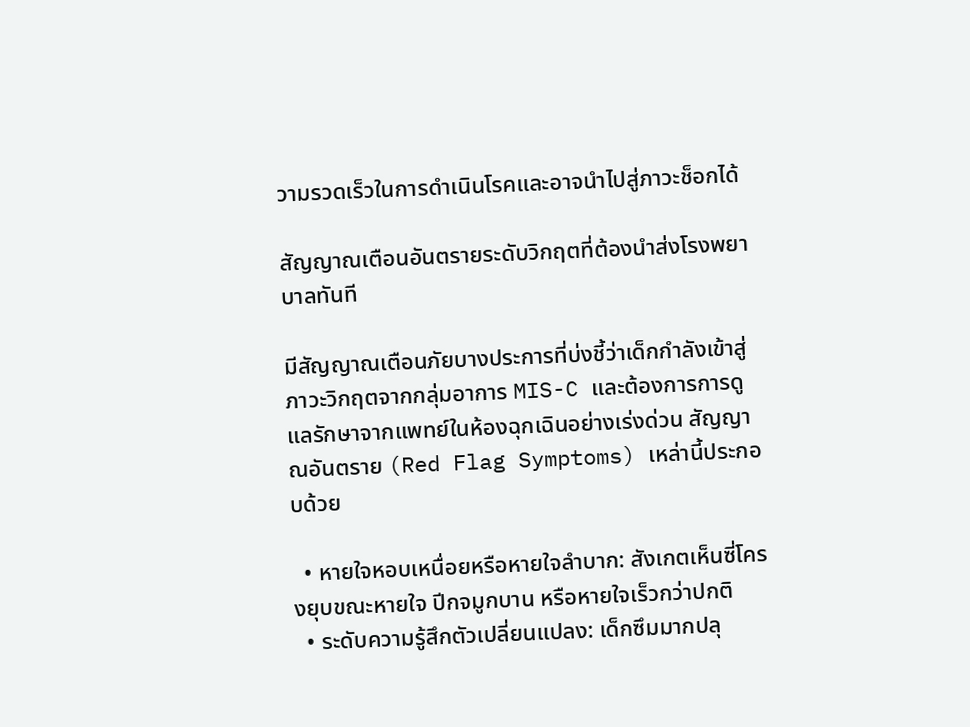วามรวดเร็วในการดำเนินโรคและอาจนำไปสู่ภาวะช็อกได้

สัญญาณเตือนอันตรายระดับวิกฤตที่ต้องนำส่งโรงพยาบาลทันที

มีสัญญาณเตือนภัยบางประการที่บ่งชี้ว่าเด็กกำลังเข้าสู่ภาวะวิกฤตจากกลุ่มอาการ MIS-C และต้องการการดูแลรักษาจากแพทย์ในห้องฉุกเฉินอย่างเร่งด่วน สัญญาณอันตราย (Red Flag Symptoms) เหล่านี้ประกอบด้วย

  • หายใจหอบเหนื่อยหรือหายใจลำบาก: สังเกตเห็นซี่โครงยุบขณะหายใจ ปีกจมูกบาน หรือหายใจเร็วกว่าปกติ
  • ระดับความรู้สึกตัวเปลี่ยนแปลง: เด็กซึมมากปลุ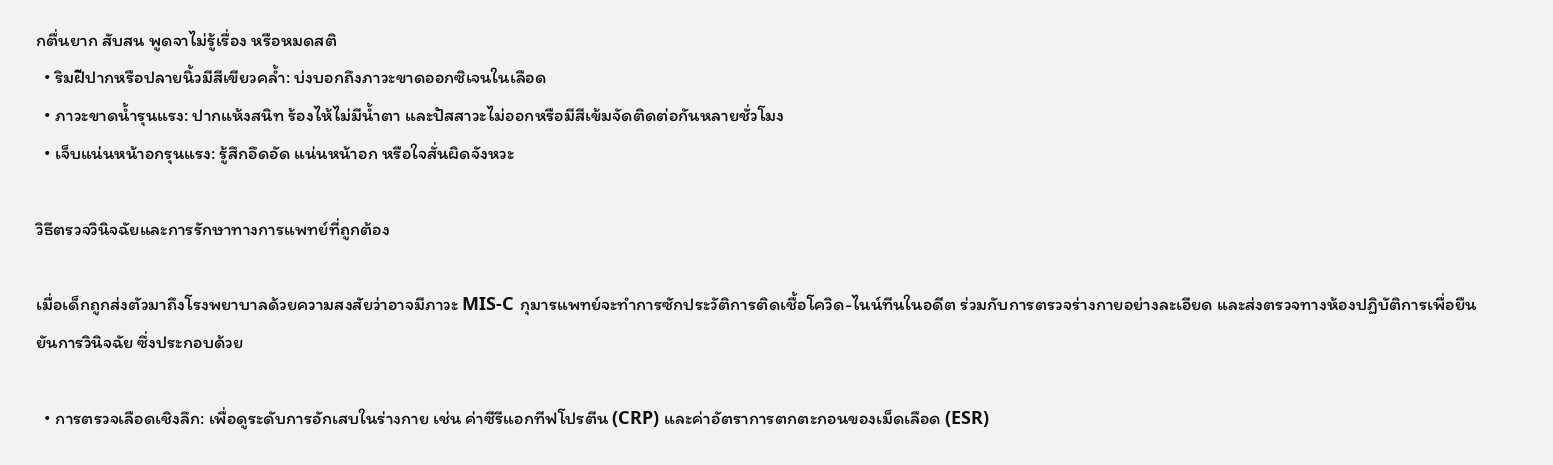กตื่นยาก สับสน พูดจาไม่รู้เรื่อง หรือหมดสติ
  • ริมฝีปากหรือปลายนิ้วมีสีเขียวคล้ำ: บ่งบอกถึงภาวะขาดออกซิเจนในเลือด
  • ภาวะขาดน้ำรุนแรง: ปากแห้งสนิท ร้องไห้ไม่มีน้ำตา และปัสสาวะไม่ออกหรือมีสีเข้มจัดติดต่อกันหลายชั่วโมง
  • เจ็บแน่นหน้าอกรุนแรง: รู้สึกอึดอัด แน่นหน้าอก หรือใจสั่นผิดจังหวะ

วิธีตรวจวินิจฉัยและการรักษาทางการแพทย์ที่ถูกต้อง

เมื่อเด็กถูกส่งตัวมาถึงโรงพยาบาลด้วยความสงสัยว่าอาจมีภาวะ MIS-C กุมารแพทย์จะทำการซักประวัติการติดเชื้อโควิด-ไนน์ทีนในอดีต ร่วมกับการตรวจร่างกายอย่างละเอียด และส่งตรวจทางห้องปฏิบัติการเพื่อยืนยันการวินิจฉัย ซึ่งประกอบด้วย

  • การตรวจเลือดเชิงลึก: เพื่อดูระดับการอักเสบในร่างกาย เช่น ค่าซีรีแอกทีฟโปรตีน (CRP) และค่าอัตราการตกตะกอนของเม็ดเลือด (ESR)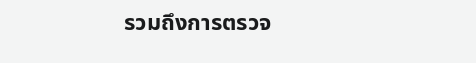รวมถึงการตรวจ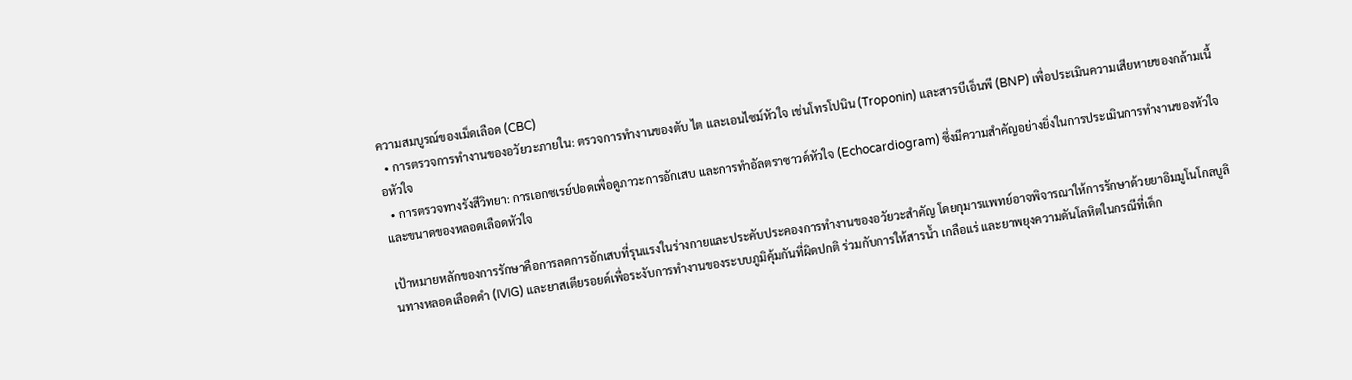ความสมบูรณ์ของเม็ดเลือด (CBC)
  • การตรวจการทำงานของอวัยวะภายใน: ตรวจการทำงานของตับ ไต และเอนไซม์หัวใจ เช่นโทรโปนิน (Troponin) และสารบีเอ็นพี (BNP) เพื่อประเมินความเสียหายของกล้ามเนื้อหัวใจ
  • การตรวจทางรังสีวิทยา: การเอกซเรย์ปอดเพื่อดูภาวะการอักเสบ และการทำอัลตราซาวด์หัวใจ (Echocardiogram) ซึ่งมีความสำคัญอย่างยิ่งในการประเมินการทำงานของหัวใจและขนาดของหลอดเลือดหัวใจ

เป้าหมายหลักของการรักษาคือการลดการอักเสบที่รุนแรงในร่างกายและประคับประคองการทำงานของอวัยวะสำคัญ โดยกุมารแพทย์อาจพิจารณาให้การรักษาด้วยยาอิมมูโนโกลบูลินทางหลอดเลือดดำ (IVIG) และยาสเตียรอยด์เพื่อระงับการทำงานของระบบภูมิคุ้มกันที่ผิดปกติ ร่วมกับการให้สารน้ำ เกลือแร่ และยาพยุงความดันโลหิตในกรณีที่เด็ก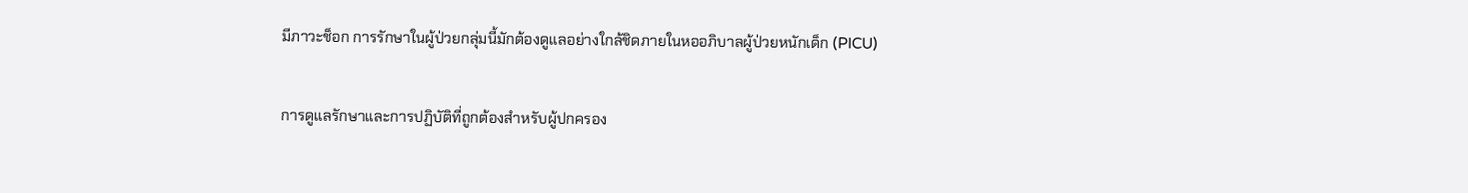มีภาวะช็อก การรักษาในผู้ป่วยกลุ่มนี้มักต้องดูแลอย่างใกล้ชิดภายในหออภิบาลผู้ป่วยหนักเด็ก (PICU)

การดูแลรักษาและการปฏิบัติที่ถูกต้องสำหรับผู้ปกครอง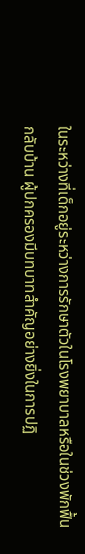ในระหว่างที่เด็กอยู่ระหว่างการรักษาตัวในโรงพยาบาลหรือในช่วงพักฟื้นกลับบ้าน ผู้ปกครองมีบทบาทสำคัญอย่างยิ่งในการปฏิ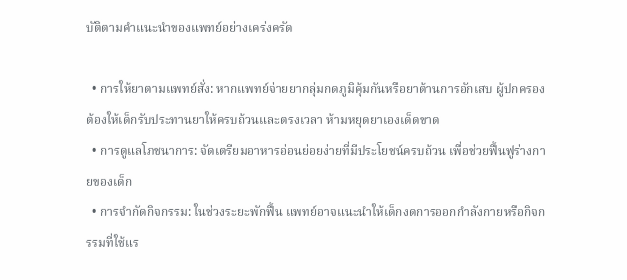บัติตามคำแนะนำของแพทย์อย่างเคร่งครัด

  • การให้ยาตามแพทย์สั่ง: หากแพทย์จ่ายยากลุ่มกดภูมิคุ้มกันหรือยาต้านการอักเสบ ผู้ปกครองต้องให้เด็กรับประทานยาให้ครบถ้วนและตรงเวลา ห้ามหยุดยาเองเด็ดขาด
  • การดูแลโภชนาการ: จัดเตรียมอาหารอ่อนย่อยง่ายที่มีประโยชน์ครบถ้วน เพื่อช่วยฟื้นฟูร่างกายของเด็ก
  • การจำกัดกิจกรรม: ในช่วงระยะพักฟื้น แพทย์อาจแนะนำให้เด็กงดการออกกำลังกายหรือกิจกรรมที่ใช้แร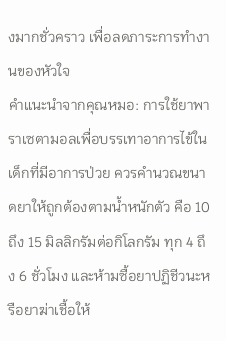งมากชั่วคราว เพื่อลดภาระการทำงานของหัวใจ
คำแนะนำจากคุณหมอ: การใช้ยาพาราเซตามอลเพื่อบรรเทาอาการไข้ในเด็กที่มีอาการป่วย ควรคำนวณขนาดยาให้ถูกต้องตามน้ำหนักตัว คือ 10 ถึง 15 มิลลิกรัมต่อกิโลกรัม ทุก 4 ถึง 6 ชั่วโมง และห้ามซื้อยาปฏิชีวนะหรือยาฆ่าเชื้อให้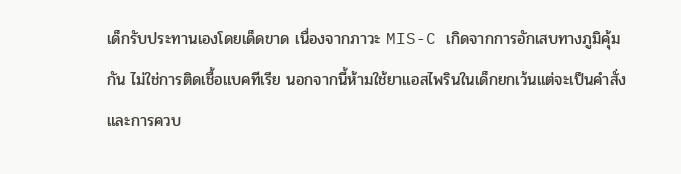เด็กรับประทานเองโดยเด็ดขาด เนื่องจากภาวะ MIS-C เกิดจากการอักเสบทางภูมิคุ้มกัน ไม่ใช่การติดเชื้อแบคทีเรีย นอกจากนี้ห้ามใช้ยาแอสไพรินในเด็กยกเว้นแต่จะเป็นคำสั่งและการควบ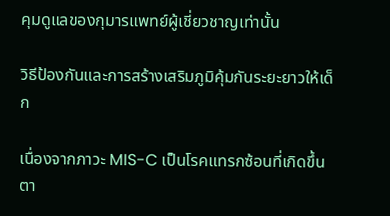คุมดูแลของกุมารแพทย์ผู้เชี่ยวชาญเท่านั้น

วิธีป้องกันและการสร้างเสริมภูมิคุ้มกันระยะยาวให้เด็ก

เนื่องจากภาวะ MIS-C เป็นโรคแทรกซ้อนที่เกิดขึ้นตา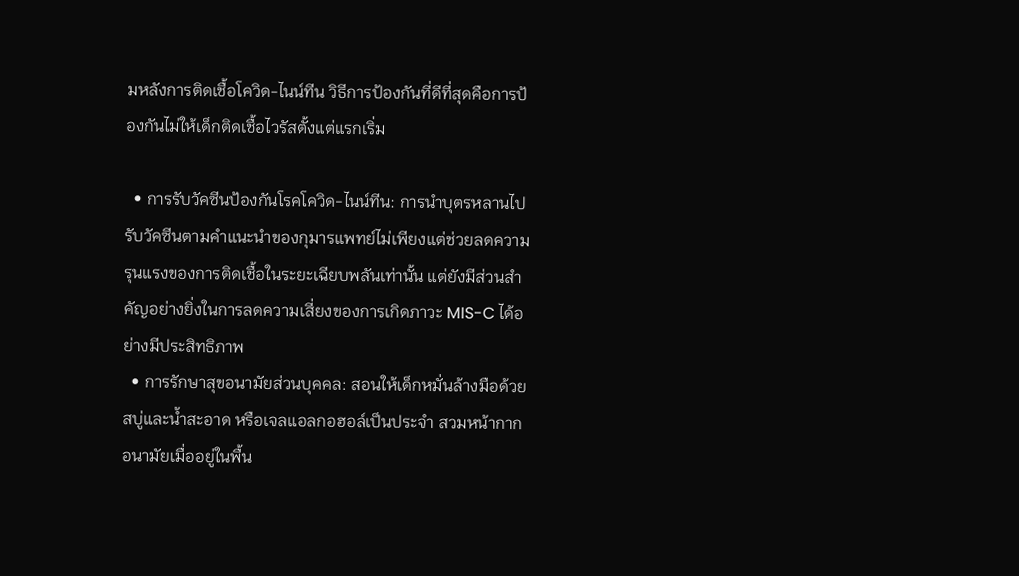มหลังการติดเชื้อโควิด-ไนน์ทีน วิธีการป้องกันที่ดีที่สุดคือการป้องกันไม่ให้เด็กติดเชื้อไวรัสตั้งแต่แรกเริ่ม

  • การรับวัคซีนป้องกันโรคโควิด-ไนน์ทีน: การนำบุตรหลานไปรับวัคซีนตามคำแนะนำของกุมารแพทย์ไม่เพียงแต่ช่วยลดความรุนแรงของการติดเชื้อในระยะเฉียบพลันเท่านั้น แต่ยังมีส่วนสำคัญอย่างยิ่งในการลดความเสี่ยงของการเกิดภาวะ MIS-C ได้อย่างมีประสิทธิภาพ
  • การรักษาสุขอนามัยส่วนบุคคล: สอนให้เด็กหมั่นล้างมือด้วยสบู่และน้ำสะอาด หรือเจลแอลกอฮอล์เป็นประจำ สวมหน้ากากอนามัยเมื่ออยู่ในพื้น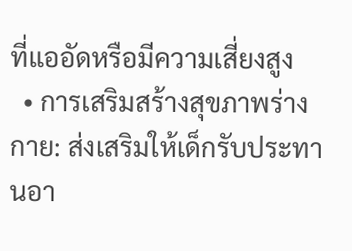ที่แออัดหรือมีความเสี่ยงสูง
  • การเสริมสร้างสุขภาพร่างกาย: ส่งเสริมให้เด็กรับประทานอา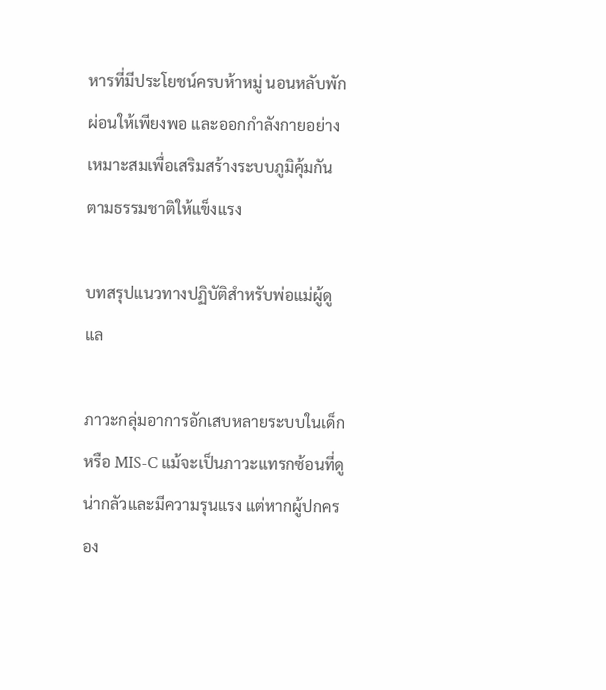หารที่มีประโยชน์ครบห้าหมู่ นอนหลับพักผ่อนให้เพียงพอ และออกกำลังกายอย่างเหมาะสมเพื่อเสริมสร้างระบบภูมิคุ้มกันตามธรรมชาติให้แข็งแรง

บทสรุปแนวทางปฏิบัติสำหรับพ่อแม่ผู้ดูแล

ภาวะกลุ่มอาการอักเสบหลายระบบในเด็ก หรือ MIS-C แม้จะเป็นภาวะแทรกซ้อนที่ดูน่ากลัวและมีความรุนแรง แต่หากผู้ปกครอง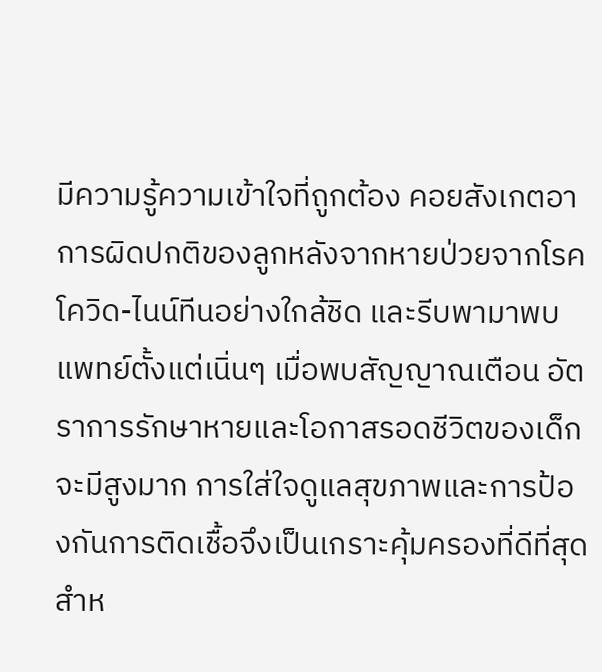มีความรู้ความเข้าใจที่ถูกต้อง คอยสังเกตอาการผิดปกติของลูกหลังจากหายป่วยจากโรคโควิด-ไนน์ทีนอย่างใกล้ชิด และรีบพามาพบแพทย์ตั้งแต่เนิ่นๆ เมื่อพบสัญญาณเตือน อัตราการรักษาหายและโอกาสรอดชีวิตของเด็กจะมีสูงมาก การใส่ใจดูแลสุขภาพและการป้องกันการติดเชื้อจึงเป็นเกราะคุ้มครองที่ดีที่สุดสำห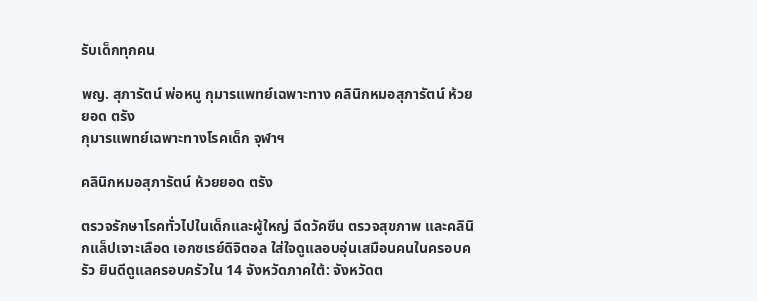รับเด็กทุกคน

พญ. สุภารัตน์ พ่อหนู กุมารแพทย์เฉพาะทาง คลินิกหมอสุภารัตน์ ห้วยยอด ตรัง
กุมารแพทย์เฉพาะทางโรคเด็ก จุฬาฯ

คลินิกหมอสุภารัตน์ ห้วยยอด ตรัง

ตรวจรักษาโรคทั่วไปในเด็กและผู้ใหญ่ ฉีดวัคซีน ตรวจสุขภาพ และคลินิกแล็ปเจาะเลือด เอกซเรย์ดิจิตอล ใส่ใจดูแลอบอุ่นเสมือนคนในครอบครัว ยินดีดูแลครอบครัวใน 14 จังหวัดภาคใต้: จังหวัดต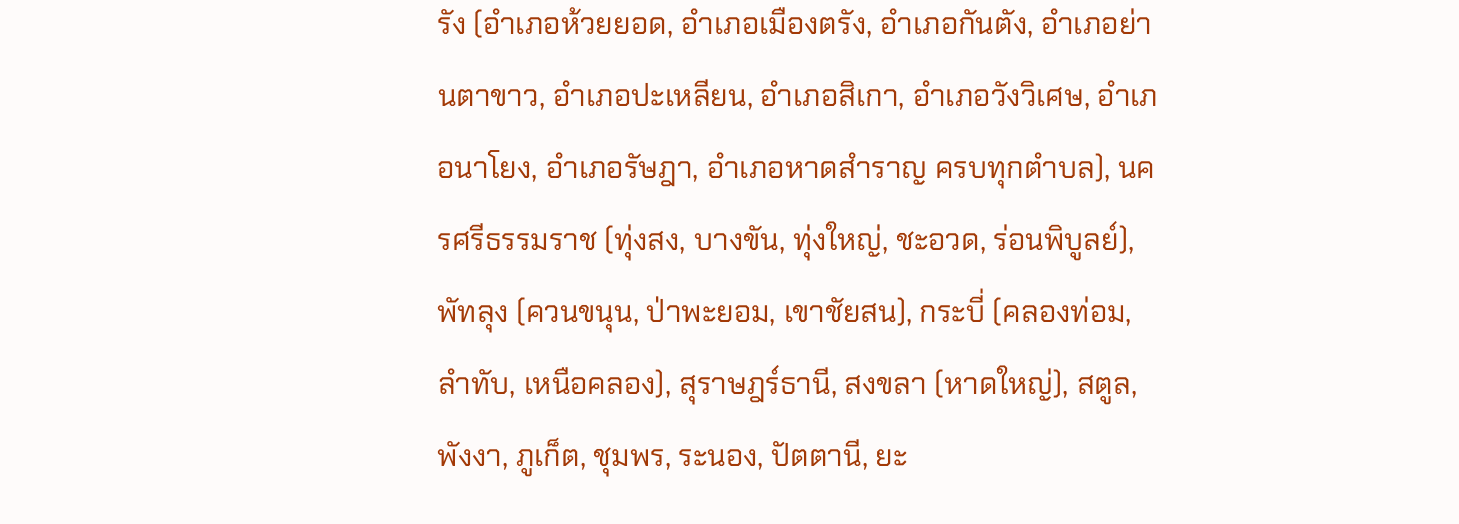รัง (อำเภอห้วยยอด, อำเภอเมืองตรัง, อำเภอกันตัง, อำเภอย่านตาขาว, อำเภอปะเหลียน, อำเภอสิเกา, อำเภอวังวิเศษ, อำเภอนาโยง, อำเภอรัษฎา, อำเภอหาดสำราญ ครบทุกตำบล), นครศรีธรรมราช (ทุ่งสง, บางขัน, ทุ่งใหญ่, ชะอวด, ร่อนพิบูลย์), พัทลุง (ควนขนุน, ป่าพะยอม, เขาชัยสน), กระบี่ (คลองท่อม, ลำทับ, เหนือคลอง), สุราษฎร์ธานี, สงขลา (หาดใหญ่), สตูล, พังงา, ภูเก็ต, ชุมพร, ระนอง, ปัตตานี, ยะ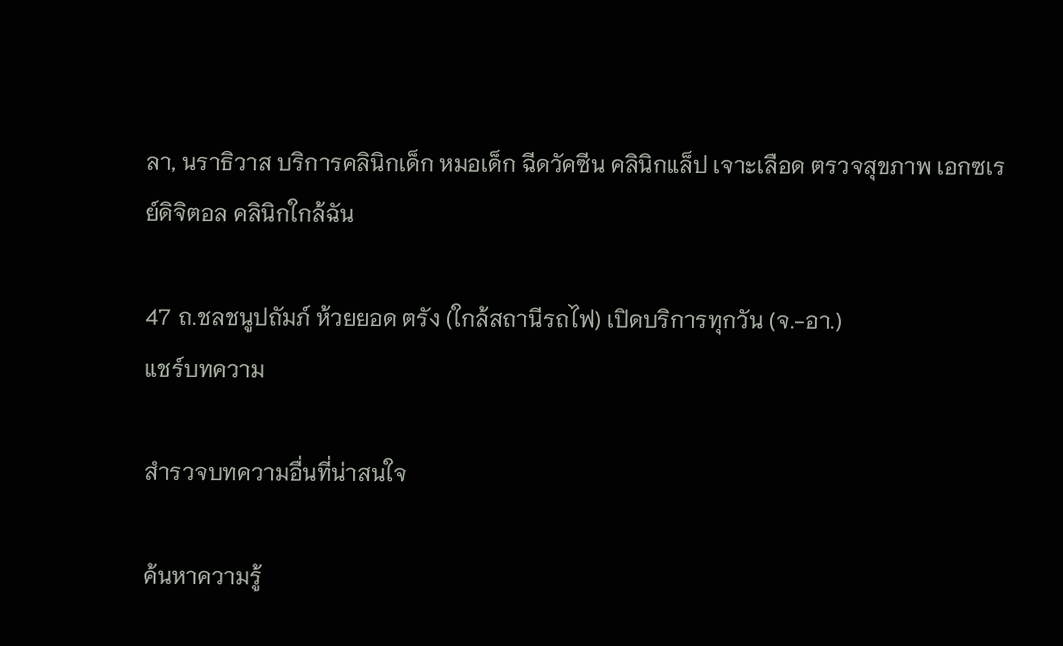ลา, นราธิวาส บริการคลินิกเด็ก หมอเด็ก ฉีดวัคซีน คลินิกแล็ป เจาะเลือด ตรวจสุขภาพ เอกซเรย์ดิจิตอล คลินิกใกล้ฉัน

47 ถ.ชลชนูปถัมภ์ ห้วยยอด ตรัง (ใกล้สถานีรถไฟ) เปิดบริการทุกวัน (จ.-อา.)
แชร์บทความ

สำรวจบทความอื่นที่น่าสนใจ

ค้นหาความรู้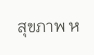สุขภาพ ห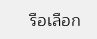รือเลือก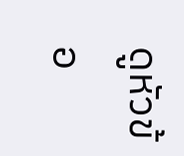ดูหัวข้อ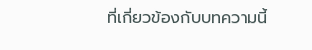ที่เกี่ยวข้องกับบทความนี้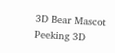3D Bear Mascot Peeking 3D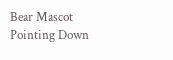Bear Mascot Pointing Down